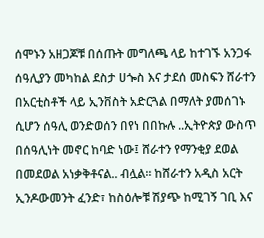ሰሞኑን አዘጋጆቹ በሰጡት መግለጫ ላይ ከተገኙ አንጋፋ ሰዓሊያን መካከል ደስታ ሀጐስ እና ታደሰ መስፍን ሸራተን በአርቲስቶች ላይ ኢንቨስት አድርጓል በማለት ያመሰገኑ ሲሆን ሰዓሊ ወንድወሰን በየነ በበኩሉ ..ኢትዮጵያ ውስጥ በሰዓሊነት መኖር ከባድ ነው፤ ሸራተን የማንቂያ ደወል በመደወል አነቃቅቶናል.. ብሏል፡፡ ከሸራተን አዲስ አርት ኢንዶውመንት ፈንድ፣ ከስዕሎቹ ሽያጭ ከሚገኝ ገቢ እና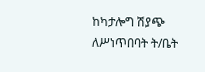ከካታሎግ ሽያጭ ለሥነጥበባት ት/ቤት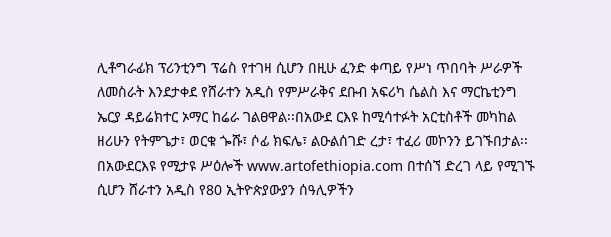ሊቶግራፊክ ፕሪንቲንግ ፕሬስ የተገዛ ሲሆን በዚሁ ፈንድ ቀጣይ የሥነ ጥበባት ሥራዎች ለመስራት እንደታቀደ የሸራተን አዲስ የምሥራቅና ደቡብ አፍሪካ ሴልስ እና ማርኬቲንግ ኤርያ ዳይሬክተር ኦማር ከሬራ ገልፀዋል፡፡በአውደ ርእዩ ከሚሳተፉት አርቲስቶች መካከል ዘሪሁን የትምጌታ፣ ወርቁ ጐሹ፣ ሶፊ ክፍሌ፣ ልዑልሰገድ ረታ፣ ተፈሪ መኮንን ይገኙበታል፡፡ በአውደርእዩ የሚታዩ ሥዕሎች www.artofethiopia.com በተሰኘ ድረገ ላይ የሚገኙ ሲሆን ሸራተን አዲስ የ80 ኢትዮጵያውያን ሰዓሊዎችን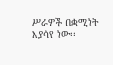ሥራዎች በቋሚነት እያሳየ ነው፡፡